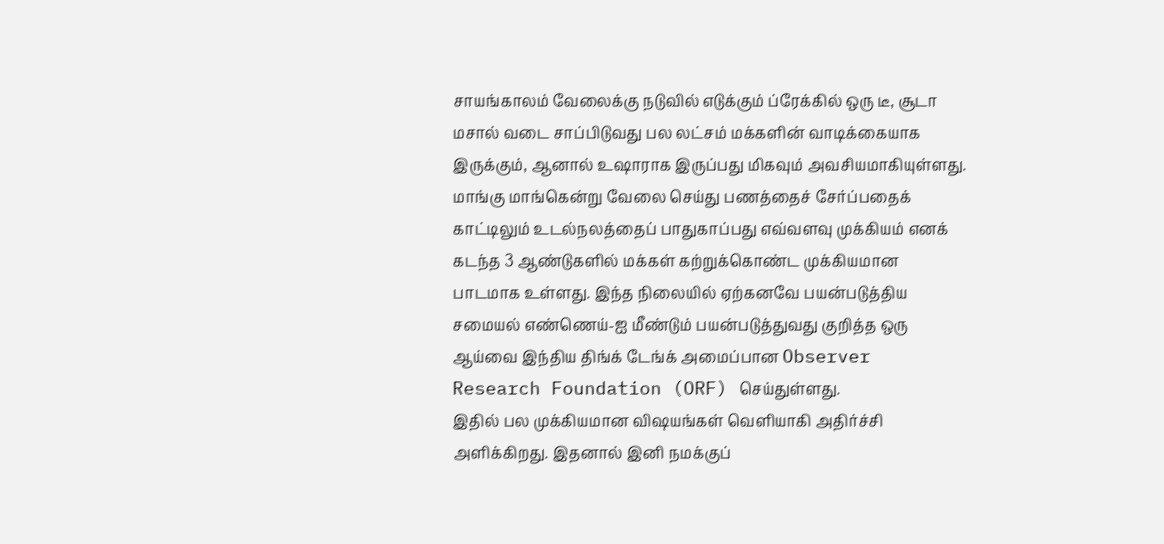சாயங்காலம் வேலைக்கு நடுவில் எடுக்கும் ப்ரேக்கில் ஒரு டீ, சூடா மசால் வடை சாப்பிடுவது பல லட்சம் மக்களின் வாடிக்கையாக இருக்கும், ஆனால் உஷாராக இருப்பது மிகவும் அவசியமாகியுள்ளது.
மாங்கு மாங்கென்று வேலை செய்து பணத்தைச் சேர்ப்பதைக் காட்டிலும் உடல்நலத்தைப் பாதுகாப்பது எவ்வளவு முக்கியம் எனக் கடந்த 3 ஆண்டுகளில் மக்கள் கற்றுக்கொண்ட முக்கியமான பாடமாக உள்ளது. இந்த நிலையில் ஏற்கனவே பயன்படுத்திய சமையல் எண்ணெய்-ஐ மீண்டும் பயன்படுத்துவது குறித்த ஒரு ஆய்வை இந்திய திங்க் டேங்க் அமைப்பான Observer Research Foundation (ORF) செய்துள்ளது.
இதில் பல முக்கியமான விஷயங்கள் வெளியாகி அதிர்ச்சி அளிக்கிறது. இதனால் இனி நமக்குப்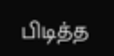பிடித்த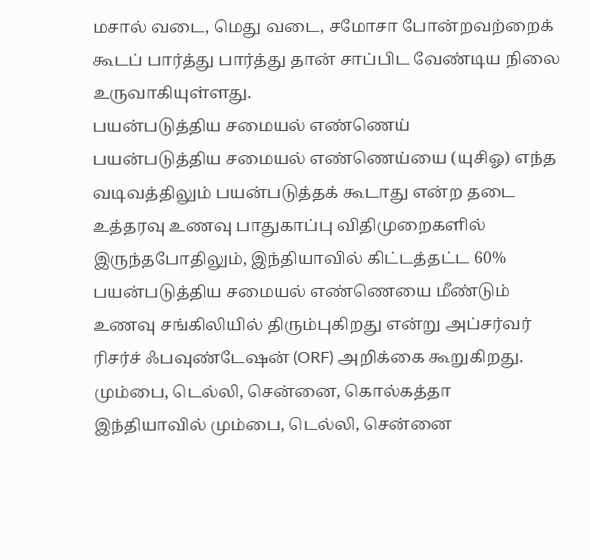மசால் வடை, மெது வடை, சமோசா போன்றவற்றைக் கூடப் பார்த்து பார்த்து தான் சாப்பிட வேண்டிய நிலை உருவாகியுள்ளது.
பயன்படுத்திய சமையல் எண்ணெய்
பயன்படுத்திய சமையல் எண்ணெய்யை (யுசிஓ) எந்த வடிவத்திலும் பயன்படுத்தக் கூடாது என்ற தடை உத்தரவு உணவு பாதுகாப்பு விதிமுறைகளில் இருந்தபோதிலும், இந்தியாவில் கிட்டத்தட்ட 60% பயன்படுத்திய சமையல் எண்ணெயை மீண்டும் உணவு சங்கிலியில் திரும்புகிறது என்று அப்சர்வர் ரிசர்ச் ஃபவுண்டேஷன் (ORF) அறிக்கை கூறுகிறது.
மும்பை, டெல்லி, சென்னை, கொல்கத்தா
இந்தியாவில் மும்பை, டெல்லி, சென்னை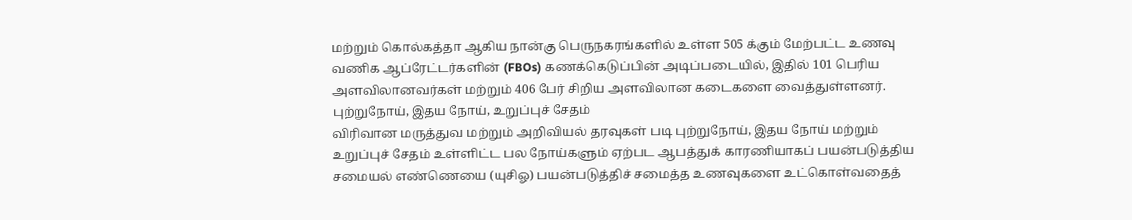மற்றும் கொல்கத்தா ஆகிய நான்கு பெருநகரங்களில் உள்ள 505 க்கும் மேற்பட்ட உணவு வணிக ஆப்ரேட்டர்களின் (FBOs) கணக்கெடுப்பின் அடிப்படையில், இதில் 101 பெரிய அளவிலானவர்கள் மற்றும் 406 பேர் சிறிய அளவிலான கடைகளை வைத்துள்ளனர்.
புற்றுநோய், இதய நோய், உறுப்புச் சேதம்
விரிவான மருத்துவ மற்றும் அறிவியல் தரவுகள் படி புற்றுநோய், இதய நோய் மற்றும் உறுப்புச் சேதம் உள்ளிட்ட பல நோய்களும் ஏற்பட ஆபத்துக் காரணியாகப் பயன்படுத்திய சமையல் எண்ணெயை (யுசிஓ) பயன்படுத்திச் சமைத்த உணவுகளை உட்கொள்வதைத்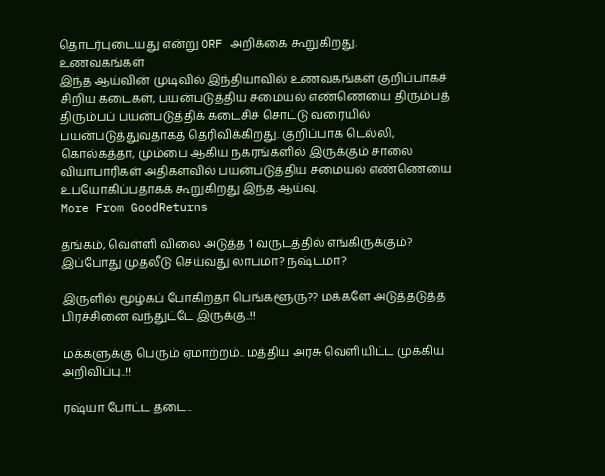தொடர்புடையது என்று ORF அறிக்கை கூறுகிறது.
உணவகங்கள்
இந்த ஆய்வின் முடிவில் இந்தியாவில் உணவகங்கள் குறிப்பாகச் சிறிய கடைகள், பயன்படுத்திய சமையல் எண்ணெயை திரும்பத் திரும்பப் பயன்படுத்திக் கடைசிச் சொட்டு வரையில் பயன்படுத்துவதாகத் தெரிவிக்கிறது. குறிப்பாக டெல்லி, கொல்கத்தா, மும்பை ஆகிய நகரங்களில் இருக்கும் சாலை வியாபாரிகள் அதிகளவில் பயன்படுத்திய சமையல் எண்ணெயை உபயோகிப்பதாகக் கூறுகிறது இந்த ஆய்வு.
More From GoodReturns

தங்கம், வெள்ளி விலை அடுத்த 1 வருடத்தில் எங்கிருக்கும்? இப்போது முதலீடு செய்வது லாபமா? நஷ்டமா?

இருளில் மூழ்கப் போகிறதா பெங்களூரு?? மக்களே அடுத்தடுத்த பிரச்சினை வந்துட்டே இருக்கு..!!

மக்களுக்கு பெரும் ஏமாற்றம்.. மத்திய அரசு வெளியிட்ட முக்கிய அறிவிப்பு..!!

ரஷ்யா போட்ட தடை..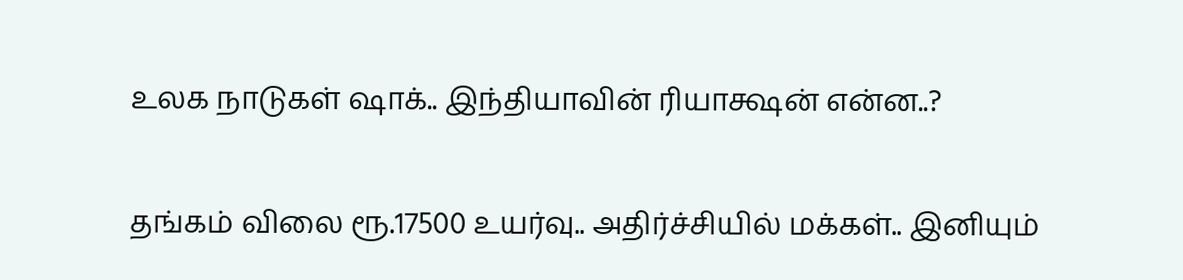உலக நாடுகள் ஷாக்.. இந்தியாவின் ரியாக்ஷன் என்ன..?

தங்கம் விலை ரூ.17500 உயர்வு.. அதிர்ச்சியில் மக்கள்.. இனியும்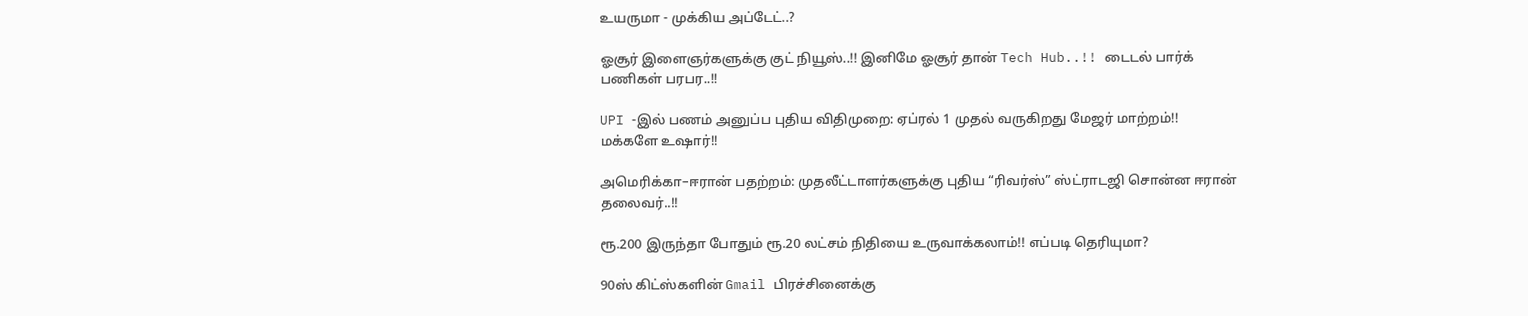உயருமா - முக்கிய அப்டேட்..?

ஓசூர் இளைஞர்களுக்கு குட் நியூஸ்..!! இனிமே ஓசூர் தான் Tech Hub..!! டைடல் பார்க் பணிகள் பரபர..!!

UPI -இல் பணம் அனுப்ப புதிய விதிமுறை: ஏப்ரல் 1 முதல் வருகிறது மேஜர் மாற்றம்!! மக்களே உஷார்!!

அமெரிக்கா–ஈரான் பதற்றம்: முதலீட்டாளர்களுக்கு புதிய “ரிவர்ஸ்” ஸ்ட்ராடஜி சொன்ன ஈரான் தலைவர்..!!

ரூ.200 இருந்தா போதும் ரூ.20 லட்சம் நிதியை உருவாக்கலாம்!! எப்படி தெரியுமா?

90ஸ் கிட்ஸ்களின் Gmail பிரச்சினைக்கு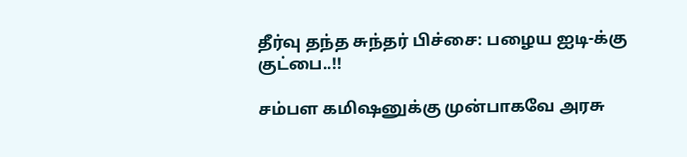தீர்வு தந்த சுந்தர் பிச்சை: பழைய ஐடி-க்கு குட்பை..!!

சம்பள கமிஷனுக்கு முன்பாகவே அரசு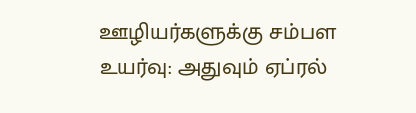ஊழியர்களுக்கு சம்பள உயர்வு: அதுவும் ஏப்ரல்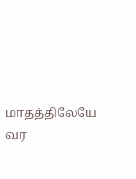மாதத்திலேயே வர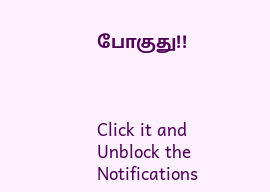போகுது!!



Click it and Unblock the Notifications